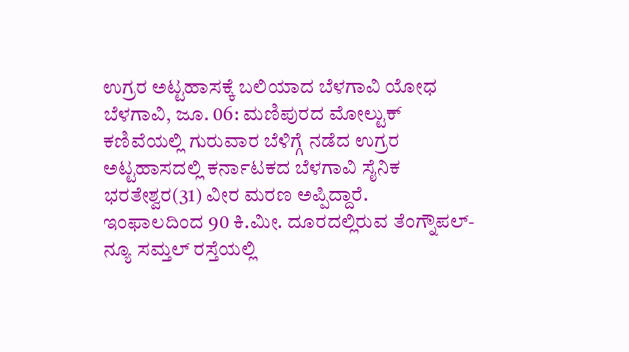ಉಗ್ರರ ಅಟ್ಟಹಾಸಕ್ಕೆ ಬಲಿಯಾದ ಬೆಳಗಾವಿ ಯೋಧ
ಬೆಳಗಾವಿ, ಜೂ. 06: ಮಣಿಪುರದ ಮೋಲ್ಟುಕ್ ಕಣಿವೆಯಲ್ಲಿ ಗುರುವಾರ ಬೆಳಿಗ್ಗೆ ನಡೆದ ಉಗ್ರರ ಅಟ್ಟಹಾಸದಲ್ಲಿ ಕರ್ನಾಟಕದ ಬೆಳಗಾವಿ ಸೈನಿಕ ಭರತೇಶ್ವರ(31) ವೀರ ಮರಣ ಅಪ್ಪಿದ್ದಾರೆ.
ಇಂಫಾಲದಿಂದ 90 ಕಿ.ಮೀ. ದೂರದಲ್ಲಿರುವ ತೆಂಗ್ನೌಪಲ್-ನ್ಯೂ ಸಮ್ತಲ್ ರಸ್ತೆಯಲ್ಲಿ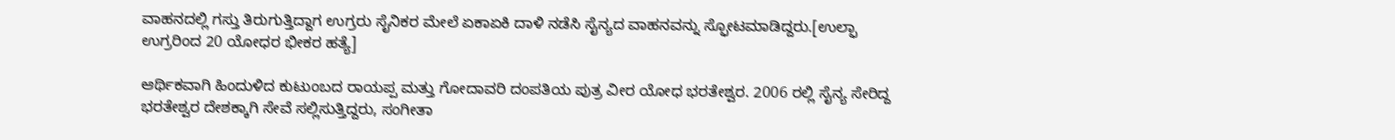ವಾಹನದಲ್ಲಿ ಗಸ್ತು ತಿರುಗುತ್ತಿದ್ದಾಗ ಉಗ್ರರು ಸೈನಿಕರ ಮೇಲೆ ಏಕಾಏಕಿ ದಾಳಿ ನಡೆಸಿ ಸೈನ್ಯದ ವಾಹನವನ್ನು ಸ್ಫೋಟಮಾಡಿದ್ದರು.[ಉಲ್ಫಾ ಉಗ್ರರಿಂದ 20 ಯೋಧರ ಭೀಕರ ಹತ್ಯೆ]

ಆರ್ಥಿಕವಾಗಿ ಹಿಂದುಳಿದ ಕುಟುಂಬದ ರಾಯಪ್ಪ ಮತ್ತು ಗೋದಾವರಿ ದಂಪತಿಯ ಪುತ್ರ ವೀರ ಯೋಧ ಭರತೇಶ್ವರ. 2006 ರಲ್ಲಿ ಸೈನ್ಯ ಸೇರಿದ್ದ ಭರತೇಶ್ವರ ದೇಶಕ್ಕಾಗಿ ಸೇವೆ ಸಲ್ಲಿಸುತ್ತಿದ್ದರು, ಸಂಗೀತಾ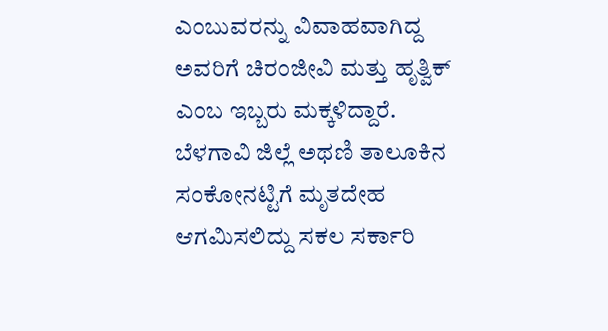ಎಂಬುವರನ್ನು ವಿವಾಹವಾಗಿದ್ದ ಅವರಿಗೆ ಚಿರಂಜೀವಿ ಮತ್ತು ಹೃತ್ವಿಕ್ ಎಂಬ ಇಬ್ಬರು ಮಕ್ಕಳಿದ್ದಾರೆ.
ಬೆಳಗಾವಿ ಜಿಲ್ಲೆ ಅಥಣಿ ತಾಲೂಕಿನ ಸಂಕೋನಟ್ಟಿಗೆ ಮೃತದೇಹ ಆಗಮಿಸಲಿದ್ದು ಸಕಲ ಸರ್ಕಾರಿ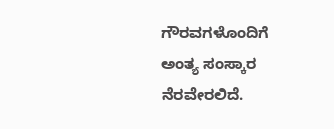ಗೌರವಗಳೊಂದಿಗೆ ಅಂತ್ಯ ಸಂಸ್ಕಾರ ನೆರವೇರಲಿದೆ.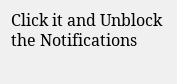Click it and Unblock the Notifications